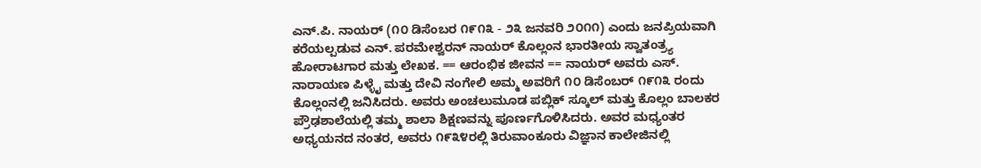ಎನ್.ಪಿ. ನಾಯರ್ (೧೦ ಡಿಸೆಂಬರ ೧೯೧೩ - ೨೩ ಜನವರಿ ೨೦೧೧) ಎಂದು ಜನಪ್ರಿಯವಾಗಿ ಕರೆಯಲ್ಪಡುವ ಎನ್. ಪರಮೇಶ್ವರನ್ ನಾಯರ್ ಕೊಲ್ಲಂನ ಭಾರತೀಯ ಸ್ವಾತಂತ್ರ್ಯ ಹೋರಾಟಗಾರ ಮತ್ತು ಲೇಖಕ. == ಆರಂಭಿಕ ಜೀವನ == ನಾಯರ್ ಅವರು ಎಸ್. ನಾರಾಯಣ ಪಿಳ್ಳೈ ಮತ್ತು ದೇವಿ ನಂಗೇಲಿ ಅಮ್ಮ ಅವರಿಗೆ ೧೦ ಡಿಸೆಂಬರ್ ೧೯೧೩ ರಂದು ಕೊಲ್ಲಂನಲ್ಲಿ ಜನಿಸಿದರು. ಅವರು ಅಂಚಲುಮೂಡ ಪಬ್ಲಿಕ್ ಸ್ಕೂಲ್ ಮತ್ತು ಕೊಲ್ಲಂ ಬಾಲಕರ ಪ್ರೌಢಶಾಲೆಯಲ್ಲಿ ತಮ್ಮ ಶಾಲಾ ಶಿಕ್ಷಣವನ್ನು ಪೂರ್ಣಗೊಳಿಸಿದರು. ಅವರ ಮಧ್ಯಂತರ ಅಧ್ಯಯನದ ನಂತರ, ಅವರು ೧೯೩೪ರಲ್ಲಿ ತಿರುವಾಂಕೂರು ವಿಜ್ಞಾನ ಕಾಲೇಜಿನಲ್ಲಿ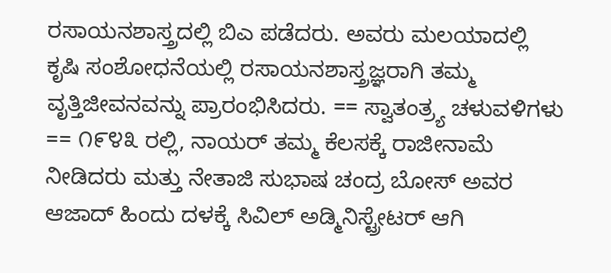ರಸಾಯನಶಾಸ್ತ್ರದಲ್ಲಿ ಬಿಎ ಪಡೆದರು. ಅವರು ಮಲಯಾದಲ್ಲಿ ಕೃಷಿ ಸಂಶೋಧನೆಯಲ್ಲಿ ರಸಾಯನಶಾಸ್ತ್ರಜ್ಞರಾಗಿ ತಮ್ಮ ವೃತ್ತಿಜೀವನವನ್ನು ಪ್ರಾರಂಭಿಸಿದರು. == ಸ್ವಾತಂತ್ರ್ಯ ಚಳುವಳಿಗಳು == ೧೯೪೩ ರಲ್ಲಿ, ನಾಯರ್ ತಮ್ಮ ಕೆಲಸಕ್ಕೆ ರಾಜೀನಾಮೆ ನೀಡಿದರು ಮತ್ತು ನೇತಾಜಿ ಸುಭಾಷ ಚಂದ್ರ ಬೋಸ್ ಅವರ ಆಜಾದ್ ಹಿಂದು ದಳಕ್ಕೆ ಸಿವಿಲ್ ಅಡ್ಮಿನಿಸ್ಟ್ರೇಟರ್ ಆಗಿ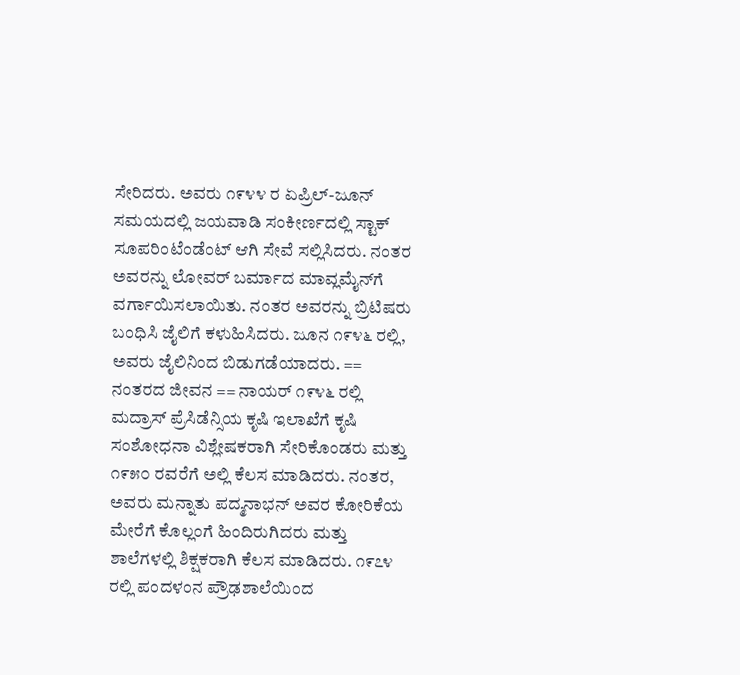ಸೇರಿದರು. ಅವರು ೧೯೪೪ ರ ಏಪ್ರಿಲ್-ಜೂನ್ ಸಮಯದಲ್ಲಿ ಜಯವಾಡಿ ಸಂಕೀರ್ಣದಲ್ಲಿ ಸ್ಟಾಕ್ ಸೂಪರಿಂಟೆಂಡೆಂಟ್ ಆಗಿ ಸೇವೆ ಸಲ್ಲಿಸಿದರು. ನಂತರ ಅವರನ್ನು ಲೋವರ್ ಬರ್ಮಾದ ಮಾವ್ಲಮೈನ್‌ಗೆ ವರ್ಗಾಯಿಸಲಾಯಿತು. ನಂತರ ಅವರನ್ನು ಬ್ರಿಟಿಷರು ಬಂಧಿಸಿ ಜೈಲಿಗೆ ಕಳುಹಿಸಿದರು. ಜೂನ ೧೯೪೬ ರಲ್ಲಿ, ಅವರು ಜೈಲಿನಿಂದ ಬಿಡುಗಡೆಯಾದರು. == ನಂತರದ ಜೀವನ == ನಾಯರ್ ೧೯೪೬ ರಲ್ಲಿ ಮದ್ರಾಸ್ ಪ್ರೆಸಿಡೆನ್ಸಿಯ ಕೃಷಿ ಇಲಾಖೆಗೆ ಕೃಷಿ ಸಂಶೋಧನಾ ವಿಶ್ಲೇಷಕರಾಗಿ ಸೇರಿಕೊಂಡರು ಮತ್ತು ೧೯೫೦ ರವರೆಗೆ ಅಲ್ಲಿ ಕೆಲಸ ಮಾಡಿದರು. ನಂತರ, ಅವರು ಮನ್ನಾತು ಪದ್ಮನಾಭನ್ ಅವರ ಕೋರಿಕೆಯ ಮೇರೆಗೆ ಕೊಲ್ಲಂಗೆ ಹಿಂದಿರುಗಿದರು ಮತ್ತು ಶಾಲೆಗಳಲ್ಲಿ ಶಿಕ್ಷಕರಾಗಿ ಕೆಲಸ ಮಾಡಿದರು. ೧೯೭೪ ರಲ್ಲಿ ಪಂದಳಂನ ಪ್ರೌಢಶಾಲೆಯಿಂದ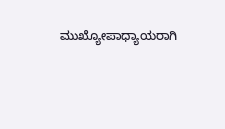ಮುಖ್ಯೋಪಾಧ್ಯಾಯರಾಗಿ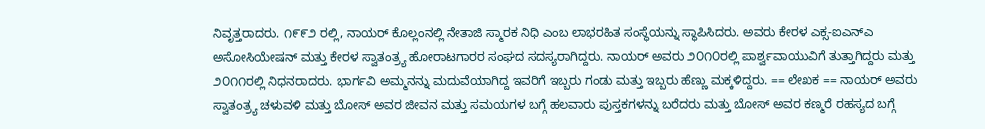ನಿವೃತ್ತರಾದರು. ೧೯೯೨ ರಲ್ಲಿ, ನಾಯರ್ ಕೊಲ್ಲಂನಲ್ಲಿ ನೇತಾಜಿ ಸ್ಮಾರಕ ನಿಧಿ ಎಂಬ ಲಾಭರಹಿತ ಸಂಸ್ಥೆಯನ್ನು ಸ್ಥಾಪಿಸಿದರು. ಅವರು ಕೇರಳ ಎಕ್ಸ-ಐಎನ್ಎ ಅಸೋಸಿಯೇಷನ್ ಮತ್ತು ಕೇರಳ ಸ್ವಾತಂತ್ರ್ಯ ಹೋರಾಟಗಾರರ ಸಂಘದ ಸದಸ್ಯರಾಗಿದ್ದರು. ನಾಯರ್ ಅವರು ೨೦೧೦ರಲ್ಲಿ ಪಾರ್ಶ್ವವಾಯುವಿಗೆ ತುತ್ತಾಗಿದ್ದರು ಮತ್ತು ೨೦೧೧ರಲ್ಲಿ ನಿಧನರಾದರು. ಭಾರ್ಗವಿ ಅಮ್ಮನನ್ನು ಮದುವೆಯಾಗಿದ್ದ ಇವರಿಗೆ ಇಬ್ಬರು ಗಂಡು ಮತ್ತು ಇಬ್ಬರು ಹೆಣ್ಣು ಮಕ್ಕಳಿದ್ದರು. == ಲೇಖಕ == ನಾಯರ್ ಅವರು ಸ್ವಾತಂತ್ರ್ಯ ಚಳುವಳಿ ಮತ್ತು ಬೋಸ್ ಅವರ ಜೀವನ ಮತ್ತು ಸಮಯಗಳ ಬಗ್ಗೆ ಹಲವಾರು ಪುಸ್ತಕಗಳನ್ನು ಬರೆದರು ಮತ್ತು ಬೋಸ್ ಅವರ ಕಣ್ಮರೆ ರಹಸ್ಯದ ಬಗ್ಗೆ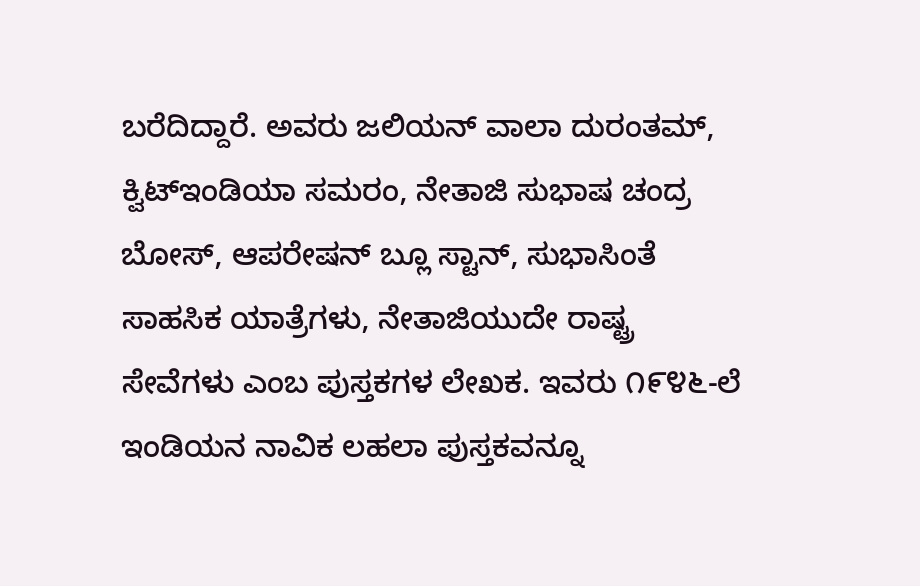ಬರೆದಿದ್ದಾರೆ. ಅವರು ಜಲಿಯನ್ ವಾಲಾ ದುರಂತಮ್, ಕ್ವಿಟ್ಇಂಡಿಯಾ ಸಮರಂ, ನೇತಾಜಿ ಸುಭಾಷ ಚಂದ್ರ ಬೋಸ್, ಆಪರೇಷನ್ ಬ್ಲೂ ಸ್ಟಾನ್, ಸುಭಾಸಿಂತೆ ಸಾಹಸಿಕ ಯಾತ್ರೆಗಳು, ನೇತಾಜಿಯುದೇ ರಾಷ್ಟ್ರ ಸೇವೆಗಳು ಎಂಬ ಪುಸ್ತಕಗಳ ಲೇಖಕ. ಇವರು ೧೯೪೬-ಲೆ ಇಂಡಿಯನ ನಾವಿಕ ಲಹಲಾ ಪುಸ್ತಕವನ್ನೂ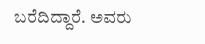ಬರೆದಿದ್ದಾರೆ. ಅವರು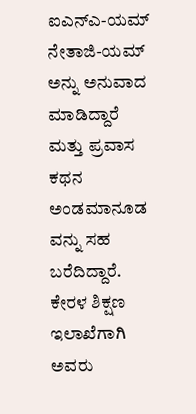ಐ‌ಎನ್‌ಎ-ಯಮ್ ನೇತಾಜಿ-ಯಮ್ ಅನ್ನು ಅನುವಾದ ಮಾಡಿದ್ದಾರೆ ಮತ್ತು ಪ್ರವಾಸ ಕಥನ ಅಂಡಮಾನೂಡ ವನ್ನು ಸಹ ಬರೆದಿದ್ದಾರೆ. ಕೇರಳ ಶಿಕ್ಷಣ ಇಲಾಖೆಗಾಗಿ ಅವರು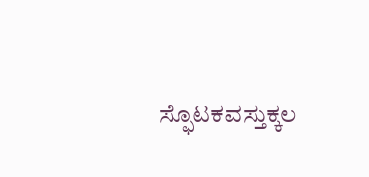ಸ್ಫೊಟಕವಸ್ತುಕ್ಕಲ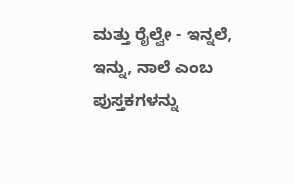ಮತ್ತು ರೈಲ್ವೇ - ಇನ್ನಲೆ, ಇನ್ನು, ನಾಲೆ ಎಂಬ ಪುಸ್ತಕಗಳನ್ನು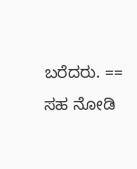ಬರೆದರು. == ಸಹ ನೋಡಿ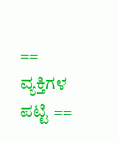== ವ್ಯಕ್ತಿಗಳ ಪಟ್ಟಿ ==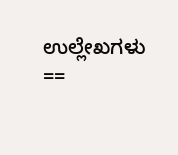ಉಲ್ಲೇಖಗಳು ==